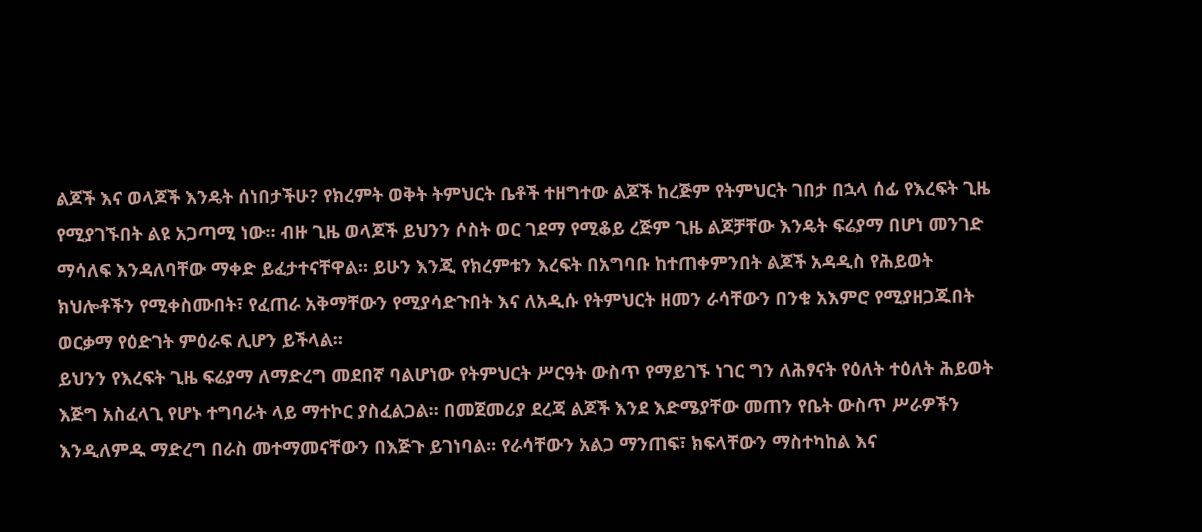ልጆች እና ወላጆች እንዴት ሰነበታችሁ? የክረምት ወቅት ትምህርት ቤቶች ተዘግተው ልጆች ከረጅም የትምህርት ገበታ በኋላ ሰፊ የእረፍት ጊዜ የሚያገኙበት ልዩ አጋጣሚ ነው። ብዙ ጊዜ ወላጆች ይህንን ሶስት ወር ገደማ የሚቆይ ረጅም ጊዜ ልጆቻቸው እንዴት ፍሬያማ በሆነ መንገድ ማሳለፍ እንዳለባቸው ማቀድ ይፈታተናቸዋል። ይሁን እንጂ የክረምቱን እረፍት በአግባቡ ከተጠቀምንበት ልጆች አዳዲስ የሕይወት ክህሎቶችን የሚቀስሙበት፣ የፈጠራ አቅማቸውን የሚያሳድጉበት እና ለአዲሱ የትምህርት ዘመን ራሳቸውን በንቁ አእምሮ የሚያዘጋጁበት ወርቃማ የዕድገት ምዕራፍ ሊሆን ይችላል።
ይህንን የእረፍት ጊዜ ፍሬያማ ለማድረግ መደበኛ ባልሆነው የትምህርት ሥርዓት ውስጥ የማይገኙ ነገር ግን ለሕፃናት የዕለት ተዕለት ሕይወት እጅግ አስፈላጊ የሆኑ ተግባራት ላይ ማተኮር ያስፈልጋል። በመጀመሪያ ደረጃ ልጆች እንደ እድሜያቸው መጠን የቤት ውስጥ ሥራዎችን እንዲለምዱ ማድረግ በራስ መተማመናቸውን በእጅጉ ይገነባል። የራሳቸውን አልጋ ማንጠፍ፣ ክፍላቸውን ማስተካከል እና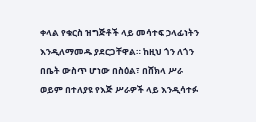ቀላል የቁርስ ዝግጅቶች ላይ መሳተፍ ኃላፊነትን እንዲለማመዱ ያደርጋቸዋል። ከዚህ ጎን ለጎን በቤት ውስጥ ሆነው በስዕል፣ በሸክላ ሥራ ወይም በተለያዩ የእጅ ሥራዎች ላይ እንዲሳተፉ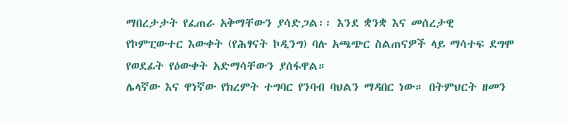ማበረታታት የፈጠራ አቅማቸውን ያሳድጋል፡፡ እንደ ቋንቋ እና መሰረታዊ የኮምፒውተር እውቀት (የሕፃናት ኮዲንግ) ባሉ አጫጭር ስልጠናዎች ላይ ማሳተፍ ደግሞ የወደፊት የዕውቀት አድማሳቸውን ያሰፋዋል።
ሌላኛው እና ዋነኛው የክረምት ተግባር የንባብ ባህልን ማዳበር ነው። በትምህርት ዘመን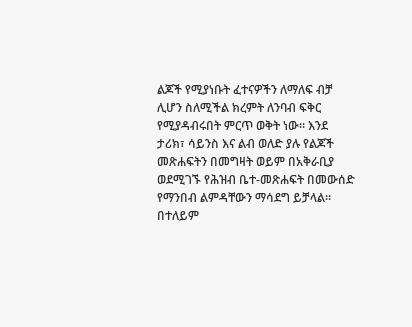ልጆች የሚያነቡት ፈተናዎችን ለማለፍ ብቻ ሊሆን ስለሚችል ክረምት ለንባብ ፍቅር የሚያዳብሩበት ምርጥ ወቅት ነው። እንደ ታሪክ፣ ሳይንስ እና ልብ ወለድ ያሉ የልጆች መጽሐፍትን በመግዛት ወይም በአቅራቢያ ወደሚገኙ የሕዝብ ቤተ-መጽሐፍት በመውሰድ የማንበብ ልምዳቸውን ማሳደግ ይቻላል። በተለይም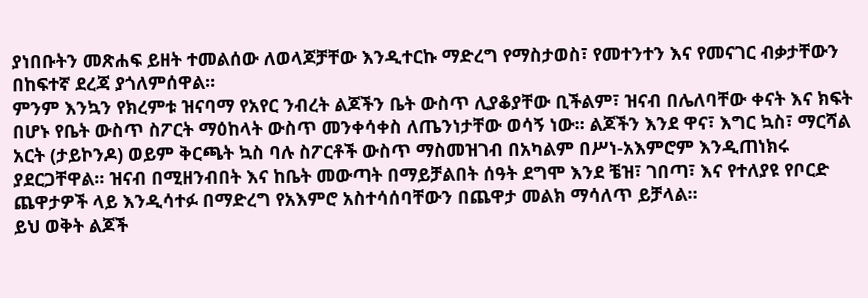ያነበቡትን መጽሐፍ ይዘት ተመልሰው ለወላጆቻቸው እንዲተርኩ ማድረግ የማስታወስ፣ የመተንተን እና የመናገር ብቃታቸውን በከፍተኛ ደረጃ ያጎለምሰዋል።
ምንም እንኳን የክረምቱ ዝናባማ የአየር ንብረት ልጆችን ቤት ውስጥ ሊያቆያቸው ቢችልም፣ ዝናብ በሌለባቸው ቀናት እና ክፍት በሆኑ የቤት ውስጥ ስፖርት ማዕከላት ውስጥ መንቀሳቀስ ለጤንነታቸው ወሳኝ ነው። ልጆችን እንደ ዋና፣ እግር ኳስ፣ ማርሻል አርት (ታይኮንዶ) ወይም ቅርጫት ኳስ ባሉ ስፖርቶች ውስጥ ማስመዝገብ በአካልም በሥነ-አእምሮም እንዲጠነክሩ ያደርጋቸዋል። ዝናብ በሚዘንብበት እና ከቤት መውጣት በማይቻልበት ሰዓት ደግሞ እንደ ቼዝ፣ ገበጣ፣ እና የተለያዩ የቦርድ ጨዋታዎች ላይ እንዲሳተፉ በማድረግ የአእምሮ አስተሳሰባቸውን በጨዋታ መልክ ማሳለጥ ይቻላል።
ይህ ወቅት ልጆች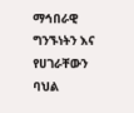ማኅበራዊ ግንኙነትን እና የሀገራቸውን ባህል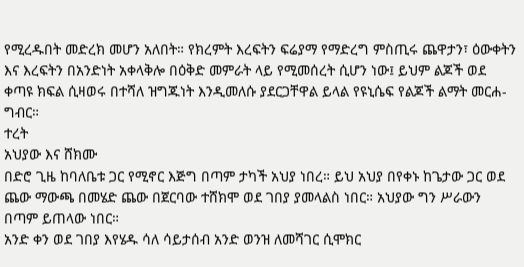የሚረዱበት መድረክ መሆን አለበት። የክረምት እረፍትን ፍሬያማ የማድረግ ምስጢሩ ጨዋታን፣ ዕውቀትን እና እረፍትን በአንድነት አቀላቅሎ በዕቅድ መምራት ላይ የሚመሰረት ሲሆን ነው፤ ይህም ልጆች ወደ ቀጣዩ ክፍል ሲዛወሩ በተሻለ ዝግጁነት እንዲመለሱ ያደርጋቸዋል ይላል የዩኒሴፍ የልጆች ልማት መርሐ-ግብር።
ተረት
አህያው እና ሸክሙ
በድሮ ጊዜ ከባለቤቱ ጋር የሚኖር እጅግ በጣም ታካች አህያ ነበረ። ይህ አህያ በየቀኑ ከጌታው ጋር ወደ ጨው ማውጫ በመሄድ ጨው በጀርባው ተሸክሞ ወደ ገበያ ያመላልስ ነበር። አህያው ግን ሥራውን በጣም ይጠላው ነበር።
አንድ ቀን ወደ ገበያ እየሄዱ ሳለ ሳይታሰብ አንድ ወንዝ ለመሻገር ሲሞክር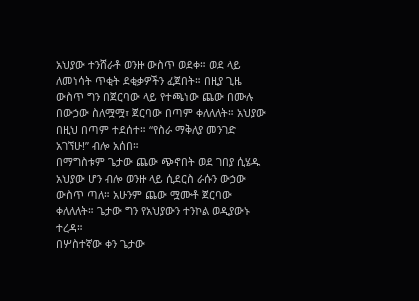አህያው ተንሸራቶ ወንዙ ውስጥ ወደቀ። ወደ ላይ ለመነሳት ጥቂት ደቂቃዎችን ፈጀበት። በዚያ ጊዜ ውስጥ ግን በጀርባው ላይ የተጫነው ጨው በሙሉ በውኃው ስለሟሟ፣ ጀርባው በጣም ቀለለለት። አህያው በዚህ በጣም ተደሰተ። “የስራ ማቅለያ መንገድ አገኘሁ!” ብሎ አሰበ።
በማግስቱም ጌታው ጨው ጭኖበት ወደ ገበያ ሲሄዱ አህያው ሆን ብሎ ወንዙ ላይ ሲደርስ ራሱን ውኃው ውስጥ ጣለ። አሁንም ጨው ሟሙቶ ጀርባው ቀለለለት። ጌታው ግን የአህያውን ተንኮል ወዲያውኑ ተረዳ።
በሦስተኛው ቀን ጌታው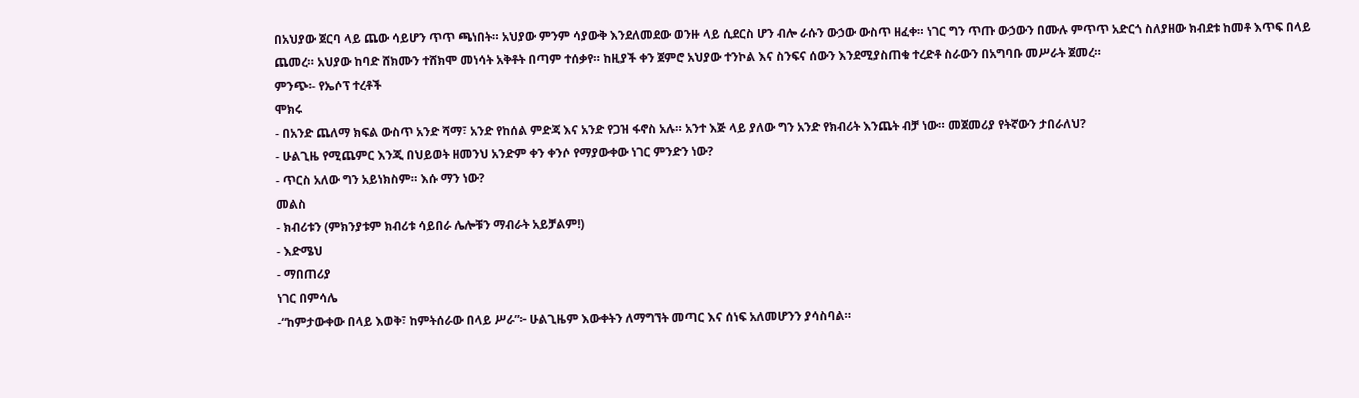በአህያው ጀርባ ላይ ጨው ሳይሆን ጥጥ ጫነበት። አህያው ምንም ሳያውቅ እንደለመደው ወንዙ ላይ ሲደርስ ሆን ብሎ ራሱን ውኃው ውስጥ ዘፈቀ። ነገር ግን ጥጡ ውኃውን በሙሉ ምጥጥ አድርጎ ስለያዘው ክብደቱ ከመቶ እጥፍ በላይ ጨመረ። አህያው ከባድ ሸክሙን ተሸክሞ መነሳት አቅቶት በጣም ተሰቃየ። ከዚያች ቀን ጀምሮ አህያው ተንኮል እና ስንፍና ሰውን እንደሚያስጠቁ ተረድቶ ስራውን በአግባቡ መሥራት ጀመረ።
ምንጭ፡- የኤሶፕ ተረቶች
ሞክሩ
- በአንድ ጨለማ ክፍል ውስጥ አንድ ሻማ፣ አንድ የከሰል ምድጃ እና አንድ የጋዝ ፋኖስ አሉ። አንተ እጅ ላይ ያለው ግን አንድ የክብሪት እንጨት ብቻ ነው። መጀመሪያ የትኛውን ታበራለህ?
- ሁልጊዜ የሚጨምር እንጂ በህይወት ዘመንህ አንድም ቀን ቀንሶ የማያውቀው ነገር ምንድን ነው?
- ጥርስ አለው ግን አይነክስም። እሱ ማን ነው?
መልስ
- ክብሪቱን (ምክንያቱም ክብሪቱ ሳይበራ ሌሎቹን ማብራት አይቻልም!)
- እድሜህ
- ማበጠሪያ
ነገር በምሳሌ
-“ከምታውቀው በላይ እወቅ፣ ከምትሰራው በላይ ሥራ”፦ ሁልጊዜም እውቀትን ለማግኘት መጣር እና ሰነፍ አለመሆንን ያሳስባል።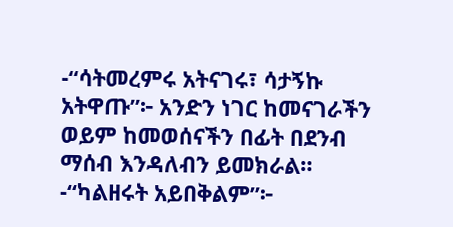-“ሳትመረምሩ አትናገሩ፣ ሳታኝኩ አትዋጡ”፦ አንድን ነገር ከመናገራችን ወይም ከመወሰናችን በፊት በደንብ ማሰብ እንዳለብን ይመክራል።
-“ካልዘሩት አይበቅልም”፦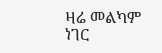ዛሬ መልካም ነገር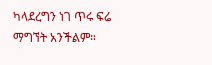ካላደረግን ነገ ጥሩ ፍሬ ማግኘት አንችልም።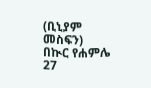(ቢኒያም መስፍን)
በኲር የሐምሌ 27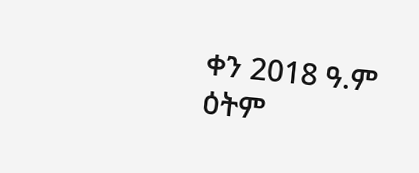ቀን 2018 ዓ.ም ዕትም